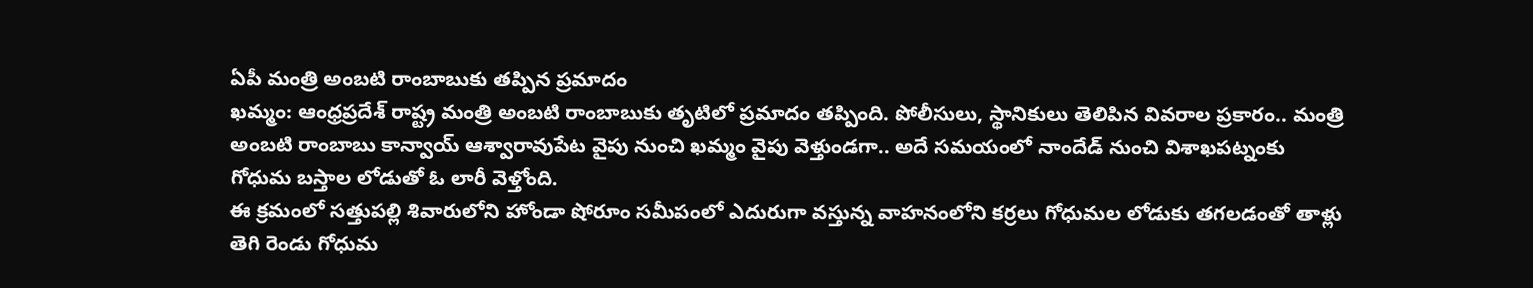ఏపీ మంత్రి అంబటి రాంబాబుకు తప్పిన ప్రమాదం
ఖమ్మం: ఆంధ్రప్రదేశ్ రాష్ట్ర మంత్రి అంబటి రాంబాబుకు తృటిలో ప్రమాదం తప్పింది. పోలీసులు, స్థానికులు తెలిపిన వివరాల ప్రకారం.. మంత్రి అంబటి రాంబాబు కాన్వాయ్ ఆశ్వారావుపేట వైపు నుంచి ఖమ్మం వైపు వెళ్తుండగా.. అదే సమయంలో నాందేడ్ నుంచి విశాఖపట్నంకు గోధుమ బస్తాల లోడుతో ఓ లారీ వెళ్తోంది.
ఈ క్రమంలో సత్తుపల్లి శివారులోని హోండా షోరూం సమీపంలో ఎదురుగా వస్తున్న వాహనంలోని కర్రలు గోధుమల లోడుకు తగలడంతో తాళ్లు తెగి రెండు గోధుమ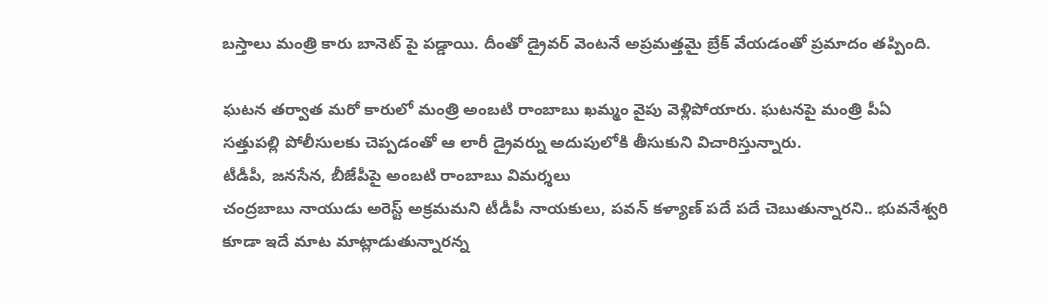బస్తాలు మంత్రి కారు బానెట్ పై పడ్డాయి. దీంతో డ్రైవర్ వెంటనే అప్రమత్తమై బ్రేక్ వేయడంతో ప్రమాదం తప్పింది.

ఘటన తర్వాత మరో కారులో మంత్రి అంబటి రాంబాబు ఖమ్మం వైపు వెళ్లిపోయారు. ఘటనపై మంత్రి పీఏ సత్తుపల్లి పోలీసులకు చెప్పడంతో ఆ లారీ డ్రైవర్ను అదుపులోకి తీసుకుని విచారిస్తున్నారు.
టీడీపీ, జనసేన, బీజేపీపై అంబటి రాంబాబు విమర్శలు
చంద్రబాబు నాయుడు అరెస్ట్ అక్రమమని టీడీపీ నాయకులు, పవన్ కళ్యాణ్ పదే పదే చెబుతున్నారని.. భువనేశ్వరి కూడా ఇదే మాట మాట్లాడుతున్నారన్న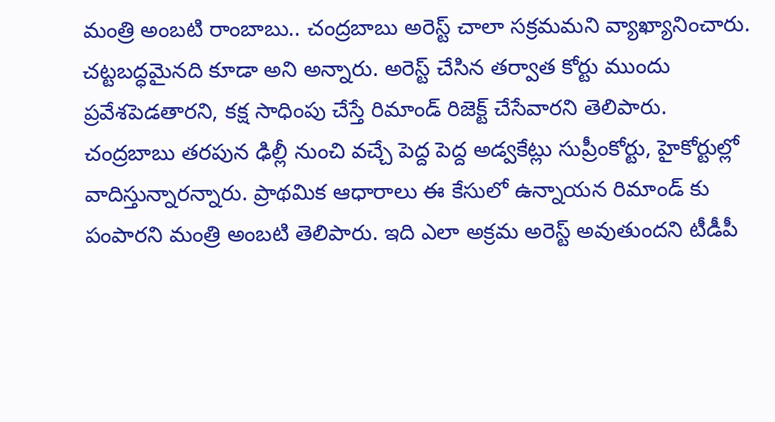మంత్రి అంబటి రాంబాబు.. చంద్రబాబు అరెస్ట్ చాలా సక్రమమని వ్యాఖ్యానించారు. చట్టబద్ధమైనది కూడా అని అన్నారు. అరెస్ట్ చేసిన తర్వాత కోర్టు ముందు ప్రవేశపెడతారని, కక్ష సాధింపు చేస్తే రిమాండ్ రిజెక్ట్ చేసేవారని తెలిపారు.
చంద్రబాబు తరపున ఢిల్లీ నుంచి వచ్చే పెద్ద పెద్ద అడ్వకేట్లు సుప్రీంకోర్టు, హైకోర్టుల్లో వాదిస్తున్నారన్నారు. ప్రాథమిక ఆధారాలు ఈ కేసులో ఉన్నాయన రిమాండ్ కు పంపారని మంత్రి అంబటి తెలిపారు. ఇది ఎలా అక్రమ అరెస్ట్ అవుతుందని టీడీపీ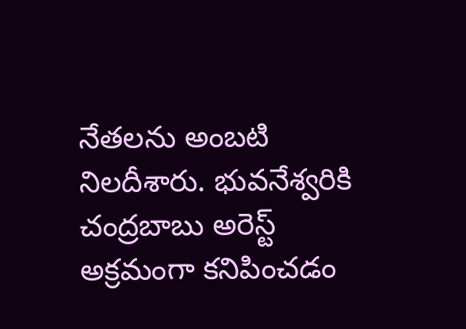నేతలను అంబటి నిలదీశారు. భువనేశ్వరికి చంద్రబాబు అరెస్ట్ అక్రమంగా కనిపించడం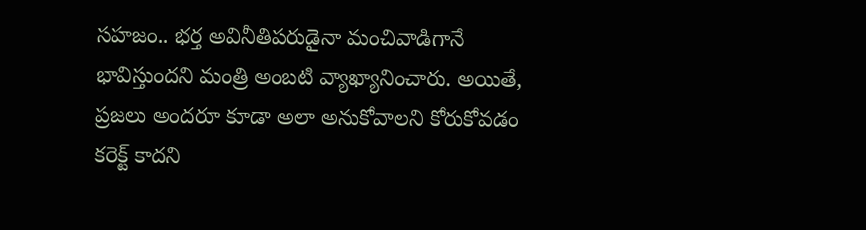సహజం.. భర్త అవినీతిపరుడైనా మంచివాడిగానే భావిస్తుందని మంత్రి అంబటి వ్యాఖ్యానించారు. అయితే, ప్రజలు అందరూ కూడా అలా అనుకోవాలని కోరుకోవడం కరెక్ట్ కాదని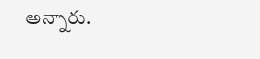అన్నారు.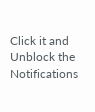Click it and Unblock the Notifications